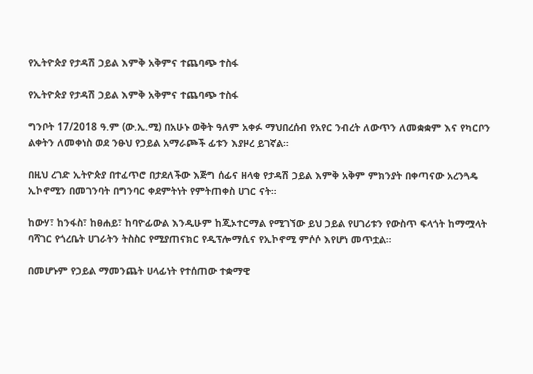የኢትዮጵያ የታዳሽ ኃይል እምቅ አቅምና ተጨባጭ ተስፋ

የኢትዮጵያ የታዳሽ ኃይል እምቅ አቅምና ተጨባጭ ተስፋ

ግንቦት 17/2018 ዓ.ም (ው.ኢ.ሚ) በአሁኑ ወቅት ዓለም አቀፉ ማህበረሰብ የአየር ንብረት ለውጥን ለመቋቋም እና የካርቦን ልቀትን ለመቀነስ ወደ ንፁህ የኃይል አማራጮች ፊቱን እያዞረ ይገኛል።

በዚህ ረገድ ኢትዮጵያ በተፈጥሮ በታደለችው እጅግ ሰፊና ዘላቂ የታዳሽ ኃይል እምቅ አቅም ምክንያት በቀጣናው አረንጓዴ ኢኮኖሚን በመገንባት በግንባር ቀደምትነት የምትጠቀስ ሀገር ናት።

ከውሃ፣ ከንፋስ፣ ከፀሐይ፣ ከባዮፊውል እንዲሁም ከጂኦተርማል የሚገኘው ይህ ኃይል የሀገሪቱን የውስጥ ፍላጎት ከማሟላት ባሻገር የጎረቤት ሀገራትን ትስስር የሚያጠናክር የዲፕሎማሲና የኢኮኖሚ ምሶሶ እየሆነ መጥቷል።

በመሆኑም የኃይል ማመንጨት ሀላፊነት የተሰጠው ተቋማዊ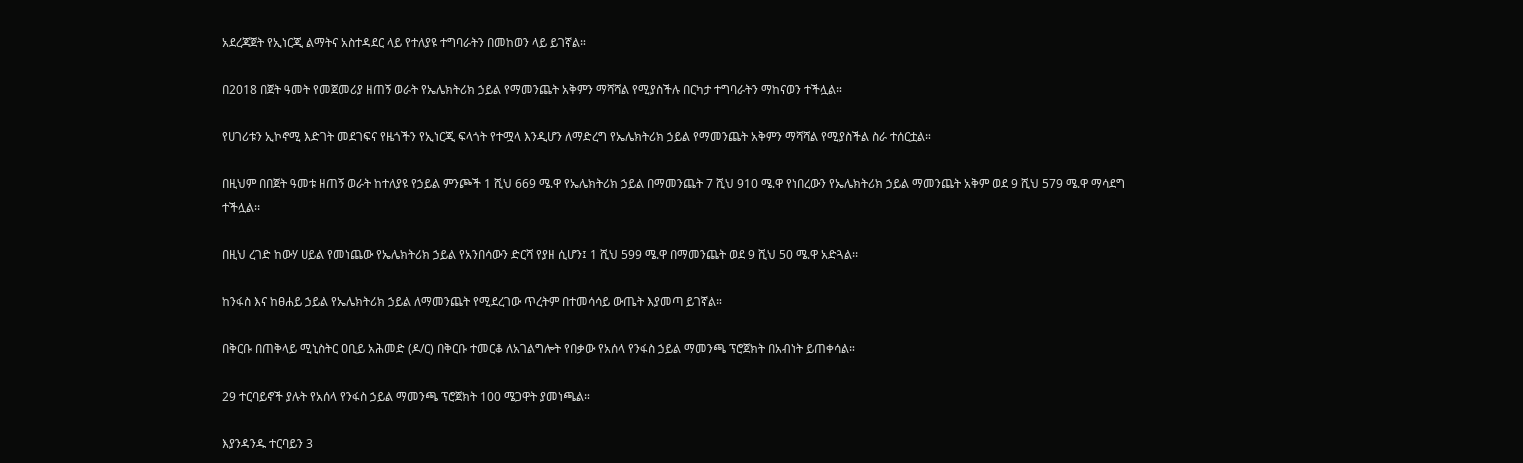አደረጃጀት የኢነርጂ ልማትና አስተዳደር ላይ የተለያዩ ተግባራትን በመከወን ላይ ይገኛል።

በ2018 በጀት ዓመት የመጀመሪያ ዘጠኝ ወራት የኤሌክትሪክ ኃይል የማመንጨት አቅምን ማሻሻል የሚያስችሉ በርካታ ተግባራትን ማከናወን ተችሏል።

የሀገሪቱን ኢኮኖሚ እድገት መደገፍና የዜጎችን የኢነርጂ ፍላጎት የተሟላ እንዲሆን ለማድረግ የኤሌክትሪክ ኃይል የማመንጨት አቅምን ማሻሻል የሚያስችል ስራ ተሰርቷል።

በዚህም በበጀት ዓመቱ ዘጠኝ ወራት ከተለያዩ የኃይል ምንጮች 1 ሺህ 669 ሜ.ዋ የኤሌክትሪክ ኃይል በማመንጨት 7 ሺህ 910 ሜ.ዋ የነበረውን የኤሌክትሪክ ኃይል ማመንጨት አቅም ወደ 9 ሺህ 579 ሜ.ዋ ማሳደግ ተችሏል፡፡

በዚህ ረገድ ከውሃ ሀይል የመነጨው የኤሌክትሪክ ኃይል የአንበሳውን ድርሻ የያዘ ሲሆን፤ 1 ሺህ 599 ሜ.ዋ በማመንጨት ወደ 9 ሺህ 50 ሜ.ዋ አድጓል፡፡

ከንፋስ እና ከፀሐይ ኃይል የኤሌክትሪክ ኃይል ለማመንጨት የሚደረገው ጥረትም በተመሳሳይ ውጤት እያመጣ ይገኛል።

በቅርቡ በጠቅላይ ሚኒስትር ዐቢይ አሕመድ (ዶ/ር) በቅርቡ ተመርቆ ለአገልግሎት የበቃው የአሰላ የንፋስ ኃይል ማመንጫ ፕሮጀክት በአብነት ይጠቀሳል።

29 ተርባይኖች ያሉት የአሰላ የንፋስ ኃይል ማመንጫ ፕሮጀክት 100 ሜጋዋት ያመነጫል።

እያንዳንዱ ተርባይን 3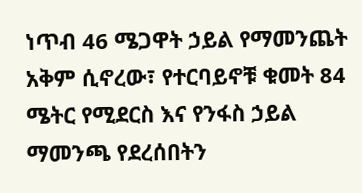ነጥብ 46 ሜጋዋት ኃይል የማመንጨት አቅም ሲኖረው፣ የተርባይኖቹ ቁመት 84 ሜትር የሚደርስ እና የንፋስ ኃይል ማመንጫ የደረሰበትን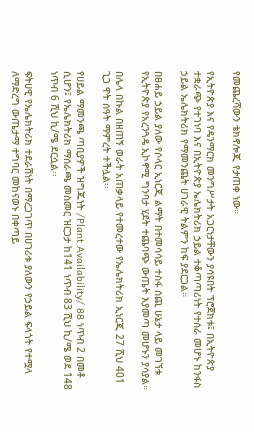የመጨረሻውን ቴክኖሎጂ የታጠቀ ነው።

የኢትዮጵያ እና የዴንማርክ መንግሥታት አጋርነታቸውን ያሳዩበት ፕሮጀክቱ፤ በኢትዮጵያ ተቋራጭ የተገነባ እና በኢትዮጵያ ኤሌክትሪክ ኃይል ተቆጣጣሪነት የተሰራ መሆኑ ከንፋስ ኃይል ኤሌክትሪክ የማመንጨት ሀገራዊ ትልምን ከፍ ያደርጋል።

በፀሐይ ኃይል ያለው የሶላር ኢነርጂ ልማት በተመሳሳይ ተስፋ ሰጪ ሁኔታ ላይ መገኘቱ የኢትዮጵያ የአረንጓዴ ኢኮኖሚ ግንባታ ሂደት ተጨባጭ ውጤት እያመጣ መሆኑን ያሳያል።

በሌላ በኩል በዘጠኝ ወራት አጠቃላይ የተመረተው የኤሌክትሪክ ኢነርጂ 27 ሺህ 401 ጊጋ ዋት ሰዓት ማምረት ተችሏል፡፡

የሀይል ማመንጫ ጣቢያዎች ዝግጁነት /Plant Availability/ 88 ነጥብ 2 በመቶ ሲሆን፤ የኤሌክትሪክ ማሰራጫ መስመር ዝርጋታ ከ141 ነጥብ 83 ሺህ ኪ/ሜ ወደ 148 ነጥብ 6 ሺህ ኪ/ሜ ደርሷል፡፡

ፍትሀዊ የኤሌክትሪክ ተደራሽነት በማረጋገጥ በሀገሪቱ ያለውን የኃይል ፍላጎት የተሟላ ለማድረግ ውጤታማ ተግባር መከናወኑ በቀጣይ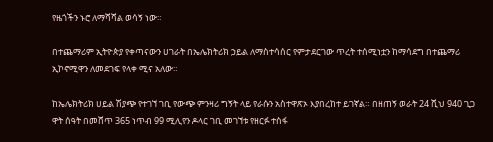የዜጎችን ኑሮ ለማሻሻል ወሳኝ ነው።

በተጨማሪም ኢትዮጵያ የቀጣናውን ሀገራት በኤሌክትሪክ ኃይል ለማስተሳሰር የምታደርገው ጥረት ተሰሚነቷን ከማሳደግ በተጨማሪ ኢኮኖሚዋን ለመደገፍ የላቀ ሚና አለው።

ከኤሌክትሪክ ሀይል ሽያጭ የተገኘ ገቢ የውጭ ምንዛሪ ግኝት ላይ የራሱን አስተዋጽኦ እያበረከተ ይገኛል። በዘጠኝ ወራት 24 ሺህ 940 ጊጋ ዋት ሰዓት በመሸጥ 365 ነጥብ 99 ሚሊየን ዶላር ገቢ መገኘቱ የዘርፉ ተስፋ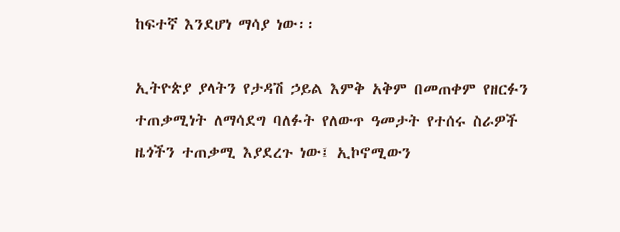ከፍተኛ እንደሆነ ማሳያ ነው፡፡

ኢትዮጵያ ያላትን የታዳሽ ኃይል እምቅ አቅም በመጠቀም የዘርፉን ተጠቃሚነት ለማሳደግ ባለፉት የለውጥ ዓመታት የተሰሩ ስራዎች ዜጎችን ተጠቃሚ እያደረጉ ነው፤ ኢኮኖሚውን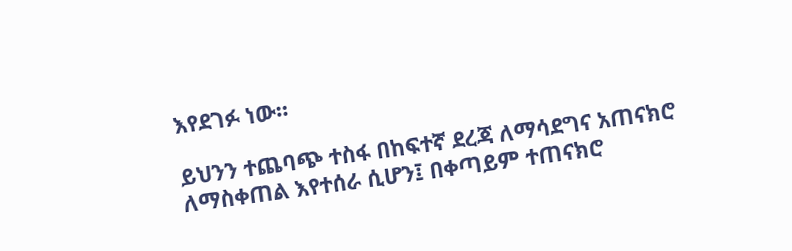እየደገፉ ነው።

ይህንን ተጨባጭ ተስፋ በከፍተኛ ደረጃ ለማሳደግና አጠናክሮ ለማስቀጠል እየተሰራ ሲሆን፤ በቀጣይም ተጠናክሮ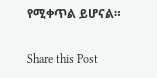የሚቀጥል ይሆናል።

Share this Post